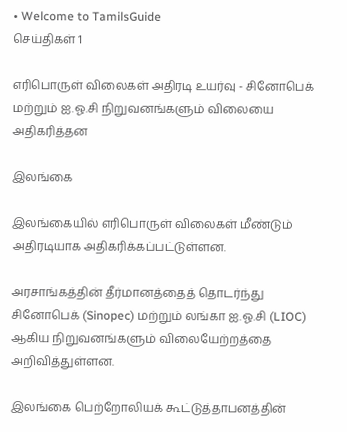• Welcome to TamilsGuide
செய்திகள் 1

எரிபொருள் விலைகள் அதிரடி உயர்வு - சினோபெக் மற்றும் ஐ.ஓ.சி நிறுவனங்களும் விலையை அதிகரித்தன

இலங்கை

இலங்கையில் எரிபொருள் விலைகள் மீண்டும் அதிரடியாக அதிகரிக்கப்பட்டுள்ளன.

அரசாங்கத்தின் தீர்மானத்தைத் தொடர்ந்து சினோபெக் (Sinopec) மற்றும் லங்கா ஐ.ஓ.சி (LIOC) ஆகிய நிறுவனங்களும் விலையேற்றத்தை அறிவித்துள்ளன.

இலங்கை பெற்றோலியக் கூட்டுத்தாபனத்தின்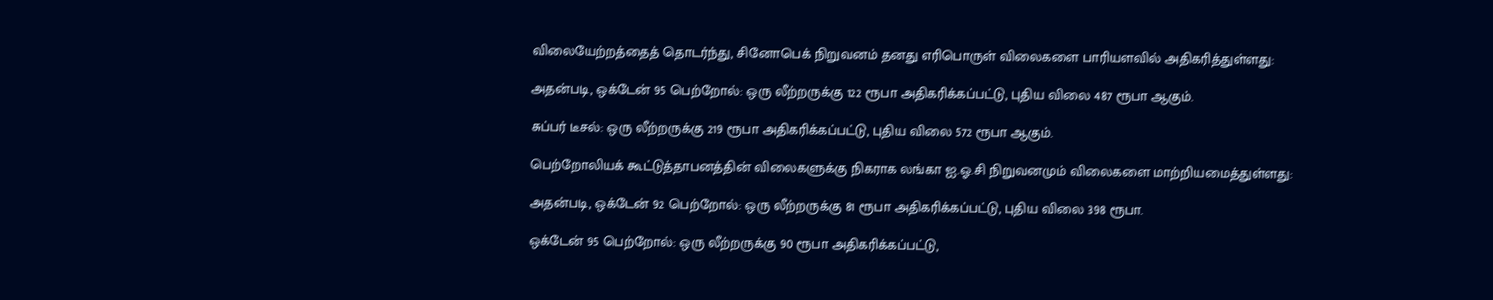விலையேற்றத்தைத் தொடர்ந்து, சினோபெக் நிறுவனம் தனது எரிபொருள் விலைகளை பாரியளவில் அதிகரித்துள்ளது:

அதன்படி, ஒக்டேன் 95 பெற்றோல்: ஒரு லீற்றருக்கு 122 ரூபா அதிகரிக்கப்பட்டு, புதிய விலை 487 ரூபா ஆகும்.

சுப்பர் டீசல்: ஒரு லீற்றருக்கு 219 ரூபா அதிகரிக்கப்பட்டு, புதிய விலை 572 ரூபா ஆகும்.

பெற்றோலியக் கூட்டுத்தாபனத்தின் விலைகளுக்கு நிகராக லங்கா ஐ.ஓ.சி நிறுவனமும் விலைகளை மாற்றியமைத்துள்ளது:

அதன்படி, ஒக்டேன் 92 பெற்றோல்: ஒரு லீற்றருக்கு 81 ரூபா அதிகரிக்கப்பட்டு, புதிய விலை 398 ரூபா.

ஒக்டேன் 95 பெற்றோல்: ஒரு லீற்றருக்கு 90 ரூபா அதிகரிக்கப்பட்டு,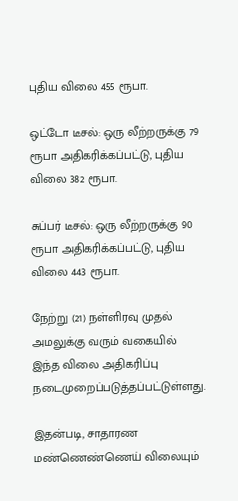புதிய விலை 455 ரூபா.

ஒட்டோ டீசல்: ஒரு லீற்றருக்கு 79 ரூபா அதிகரிக்கப்பட்டு, புதிய விலை 382 ரூபா.

சுப்பர் டீசல்: ஒரு லீற்றருக்கு 90 ரூபா அதிகரிக்கப்பட்டு, புதிய விலை 443 ரூபா.

நேற்று (21) நள்ளிரவு முதல் அமலுக்கு வரும் வகையில் இந்த விலை அதிகரிப்பு நடைமுறைப்படுத்தப்பட்டுள்ளது.

இதன்படி, சாதாரண மண்ணெண்ணெய் விலையும்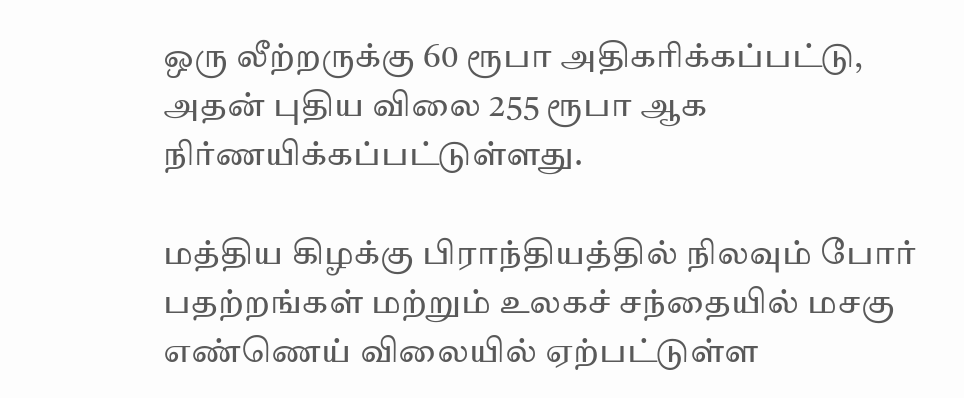ஒரு லீற்றருக்கு 60 ரூபா அதிகரிக்கப்பட்டு, அதன் புதிய விலை 255 ரூபா ஆக நிர்ணயிக்கப்பட்டுள்ளது.

மத்திய கிழக்கு பிராந்தியத்தில் நிலவும் போர் பதற்றங்கள் மற்றும் உலகச் சந்தையில் மசகு எண்ணெய் விலையில் ஏற்பட்டுள்ள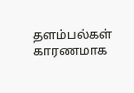தளம்பல்கள் காரணமாக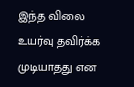இந்த விலை உயர்வு தவிர்க்க முடியாதது என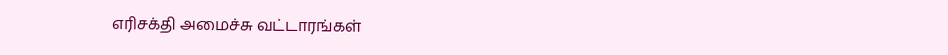எரிசக்தி அமைச்சு வட்டாரங்கள்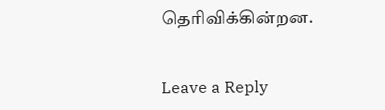தெரிவிக்கின்றன.


Leave a Reply